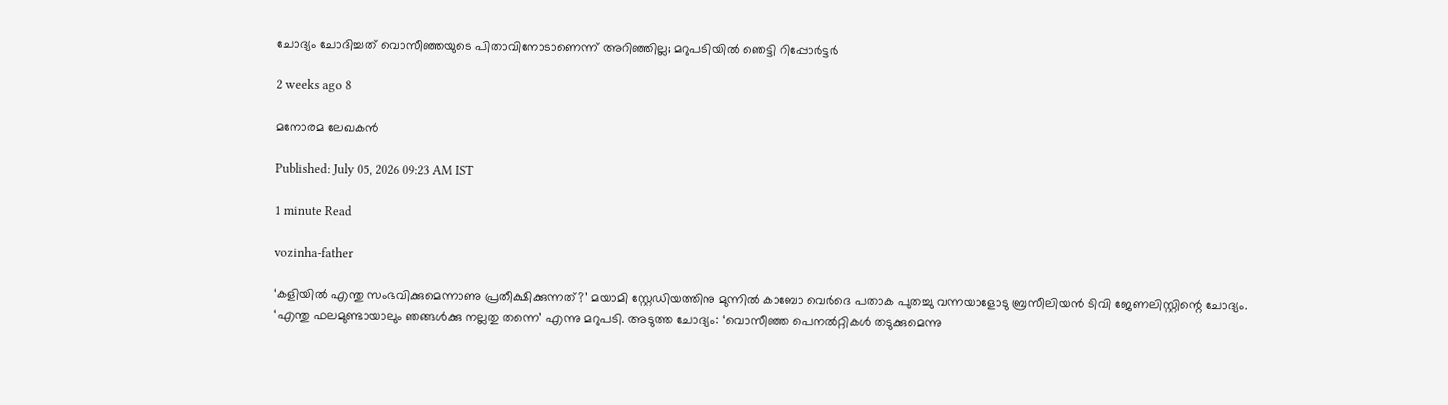ചോദ്യം ചോദിച്ചത് വൊസീഞ്ഞയുടെ പിതാവിനോടാണെന്ന് അറിഞ്ഞില്ല; മറുപടിയിൽ ഞെട്ടി റിപ്പോർട്ടർ

2 weeks ago 8

മനോരമ ലേഖകൻ

Published: July 05, 2026 09:23 AM IST

1 minute Read

vozinha-father

‘കളിയിൽ എന്തു സംഭവിക്കുമെന്നാണു പ്രതീക്ഷിക്കുന്നത്?’ മയാമി സ്റ്റേഡിയത്തിനു മുന്നിൽ കാബോ വെർദെ പതാക പുതച്ചു വന്നയാളോടു ബ്രസീലിയൻ ടിവി ജേണലിസ്റ്റിന്റെ ചോദ്യം. ‘എന്തു ഫലമുണ്ടായാലും ഞങ്ങൾക്കു നല്ലതു തന്നെ’ എന്നു മറുപടി. അടുത്ത ചോദ്യം: ‘വൊസീഞ്ഞ പെനൽറ്റികൾ തടുക്കുമെന്നു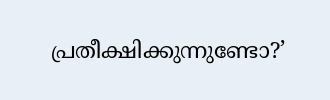പ്രതീക്ഷിക്കുന്നുണ്ടോ?’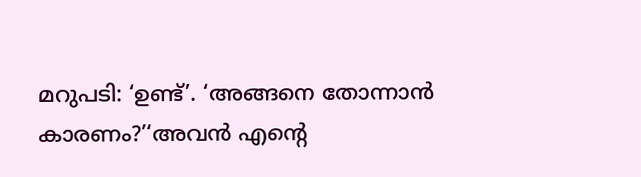മറുപടി: ‘ഉണ്ട്’. ‘അങ്ങനെ തോന്നാൻ കാരണം?’‘അവൻ എന്റെ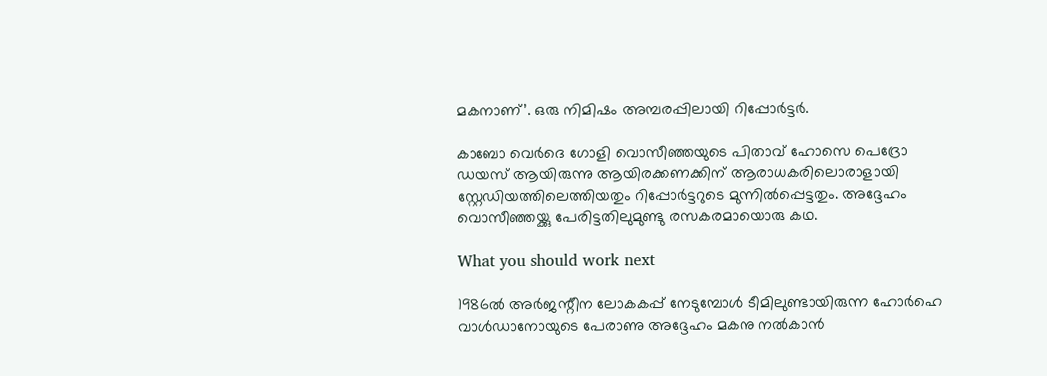മകനാണ്’. ഒരു നിമിഷം അമ്പരപ്പിലായി റിപ്പോർട്ടർ.

കാബോ വെർദെ ഗോളി വൊസീഞ്ഞയുടെ പിതാവ് ഹോസെ പെദ്രോ ഡയസ് ആയിരുന്നു ആയിരക്കണക്കിന് ആരാധകരിലൊരാളായി സ്റ്റേഡിയത്തിലെത്തിയതും റിപ്പോർട്ടറുടെ മുന്നിൽപ്പെട്ടതും. അദ്ദേഹം വൊസീഞ്ഞയ്ക്കു പേരിട്ടതിലുമുണ്ടു രസകരമായൊരു കഥ.

What you should work next

1986ൽ അർജന്റീന ലോകകപ്പ് നേടുമ്പോൾ ടീമിലുണ്ടായിരുന്ന ഹോർഹെ വാൾഡാനോയുടെ പേരാണു അദ്ദേഹം മകനു നൽകാൻ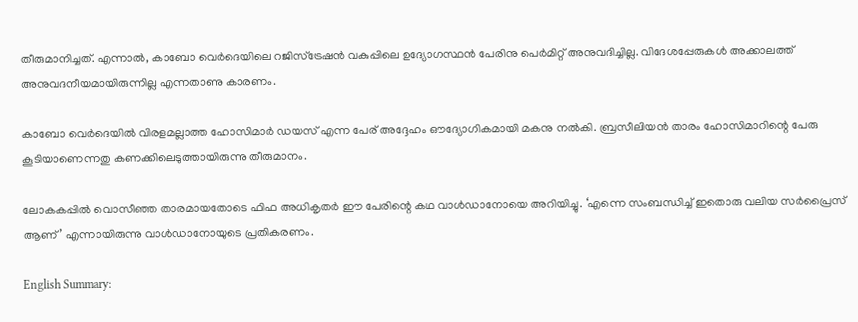തീരുമാനിച്ചത്. എന്നാൽ, കാബോ വെർദെയിലെ റജിസ്ട്രേഷൻ വകുപ്പിലെ ഉദ്യോഗസ്ഥൻ പേരിനു പെർമിറ്റ് അനുവദിച്ചില്ല. വിദേശപ്പേരുകൾ അക്കാലത്ത് അനുവദനീയമായിരുന്നില്ല എന്നതാണു കാരണം.

ക‍ാബോ വെർദെയിൽ വിരളമല്ലാത്ത ഹോസിമാർ ഡയസ് എന്ന പേര് അദ്ദേഹം ഔദ്യോഗികമായി മകനു നൽകി. ബ്രസീലിയൻ താരം ഹോസിമാറിന്റെ പേരു കൂടിയാണെന്നതു കണക്കിലെടുത്തായിരുന്നു തീരുമാനം.

ലോകകപ്പിൽ വൊസീഞ്ഞ താരമായതോടെ ഫിഫ അധികൃതർ ഈ പേരിന്റെ കഥ വാൾഡാനോയെ അറിയിച്ചു. ‘എന്നെ സംബന്ധിച്ച് ഇതൊരു വലിയ സർപ്രൈസ് ആണ്’ എന്നായിരുന്നു വാൾഡാനോയുടെ പ്രതികരണം.

English Summary: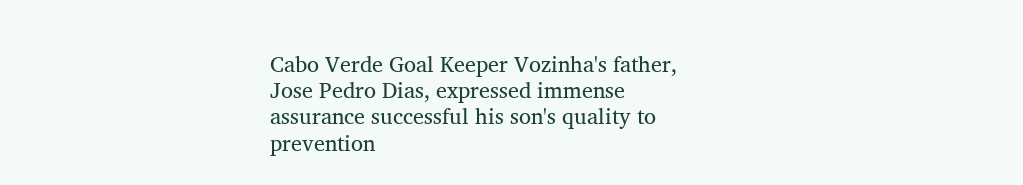Cabo Verde Goal Keeper Vozinha's father, Jose Pedro Dias, expressed immense assurance successful his son's quality to prevention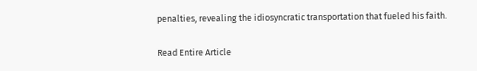penalties, revealing the idiosyncratic transportation that fueled his faith.

Read Entire Article